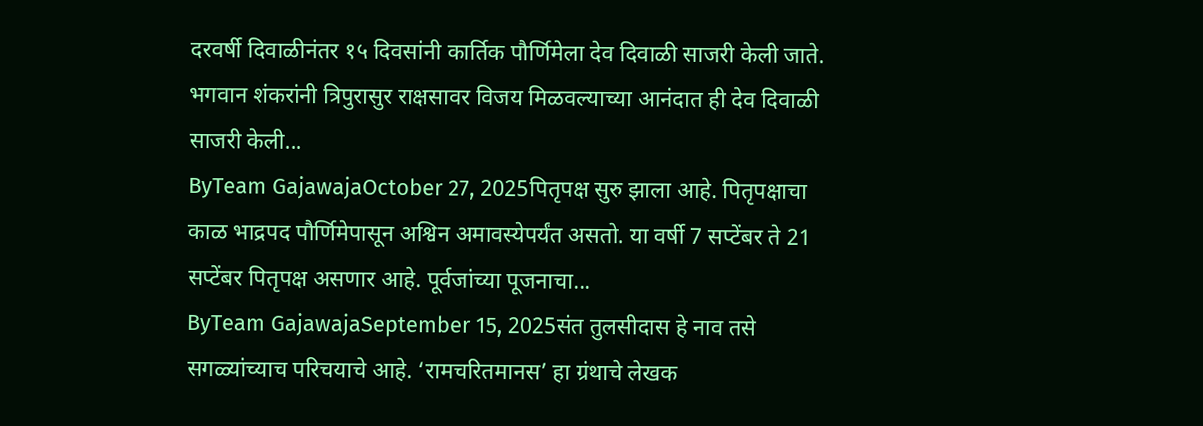दरवर्षी दिवाळीनंतर १५ दिवसांनी कार्तिक पौर्णिमेला देव दिवाळी साजरी केली जाते. भगवान शंकरांनी त्रिपुरासुर राक्षसावर विजय मिळवल्याच्या आनंदात ही देव दिवाळी साजरी केली...
ByTeam GajawajaOctober 27, 2025पितृपक्ष सुरु झाला आहे. पितृपक्षाचा काळ भाद्रपद पौर्णिमेपासून अश्विन अमावस्येपर्यंत असतो. या वर्षी 7 सप्टेंबर ते 21 सप्टेंबर पितृपक्ष असणार आहे. पूर्वजांच्या पूजनाचा...
ByTeam GajawajaSeptember 15, 2025संत तुलसीदास हे नाव तसे सगळ्यांच्याच परिचयाचे आहे. ‘रामचरितमानस’ हा ग्रंथाचे लेखक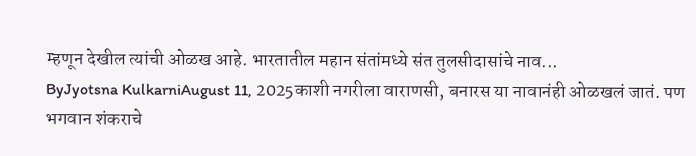म्हणून देखील त्यांची ओळख आहे. भारतातील महान संतांमध्ये संत तुलसीदासांचे नाव...
ByJyotsna KulkarniAugust 11, 2025काशी नगरीला वाराणसी, बनारस या नावानंही ओळखलं जातं. पण भगवान शंकराचे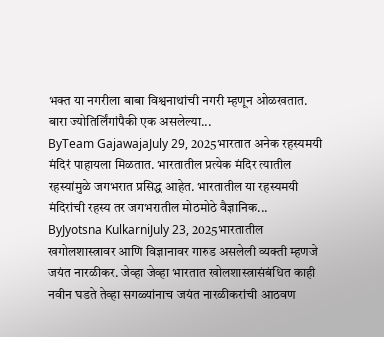भक्त या नगरीला बाबा विश्वनाथांची नगरी म्हणून ओळखतात. बारा ज्योतिर्लिंगांपैकी एक असलेल्या...
ByTeam GajawajaJuly 29, 2025भारतात अनेक रहस्यमयी मंदिरं पाहायला मिळतात. भारतातील प्रत्येक मंदिर त्यातील रहस्यांमुळे जगभरात प्रसिद्ध आहेत. भारतातील या रहस्यमयी मंदिरांची रहस्य तर जगभरातील मोठमोठे वैज्ञानिक...
ByJyotsna KulkarniJuly 23, 2025भारतातील खगोलशास्त्रावर आणि विज्ञानावर गारुड असलेली व्यक्ती म्हणजे जयंत नारळीकर. जेव्हा जेव्हा भारतात खोलशास्त्रासंबंधित काही नवीन घडते तेव्हा सगळ्यांनाच जयंत नारळीकरांची आठवण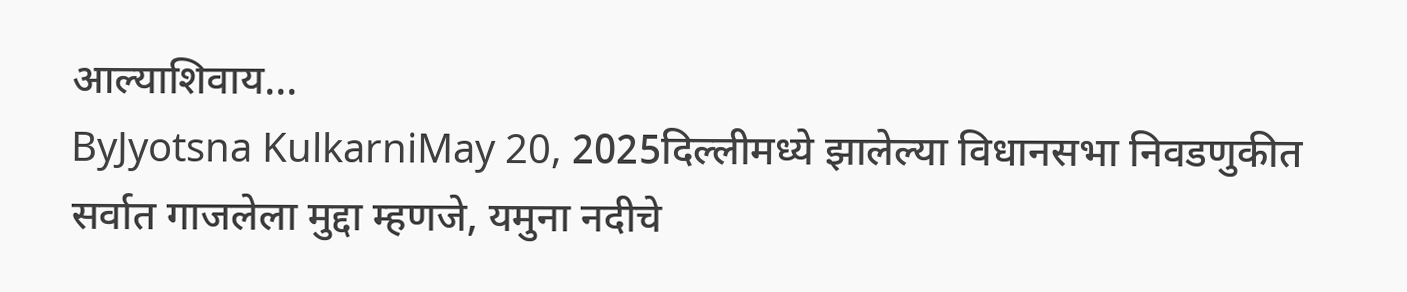आल्याशिवाय...
ByJyotsna KulkarniMay 20, 2025दिल्लीमध्ये झालेल्या विधानसभा निवडणुकीत सर्वात गाजलेला मुद्दा म्हणजे, यमुना नदीचे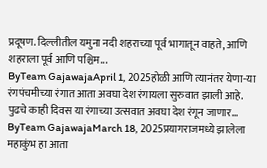प्रदूषण. दिल्लीतील यमुना नदी शहराच्या पूर्व भागातून वाहते, आणि शहराला पूर्व आणि पश्चिम...
ByTeam GajawajaApril 1, 2025होळी आणि त्यानंतर येणा-या रंगपंचमीच्या रंगात आता अवघा देश रंगायला सुरुवात झाली आहे. पुढचे काही दिवस या रंगाच्या उत्सवात अवघा देश रंगून जाणार...
ByTeam GajawajaMarch 18, 2025प्रयागराजमध्ये झालेला महाकुंभ हा आता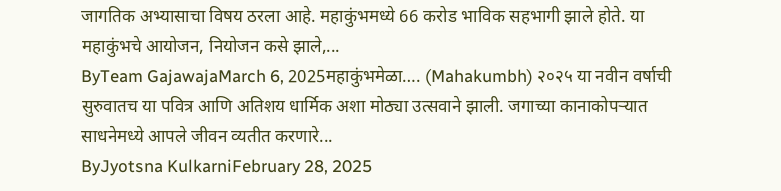जागतिक अभ्यासाचा विषय ठरला आहे. महाकुंभमध्ये 66 करोड भाविक सहभागी झाले होते. या महाकुंभचे आयोजन, नियोजन कसे झाले,...
ByTeam GajawajaMarch 6, 2025महाकुंभमेळा…. (Mahakumbh) २०२५ या नवीन वर्षाची सुरुवातच या पवित्र आणि अतिशय धार्मिक अशा मोठ्या उत्सवाने झाली. जगाच्या कानाकोपऱ्यात साधनेमध्ये आपले जीवन व्यतीत करणारे...
ByJyotsna KulkarniFebruary 28, 2025